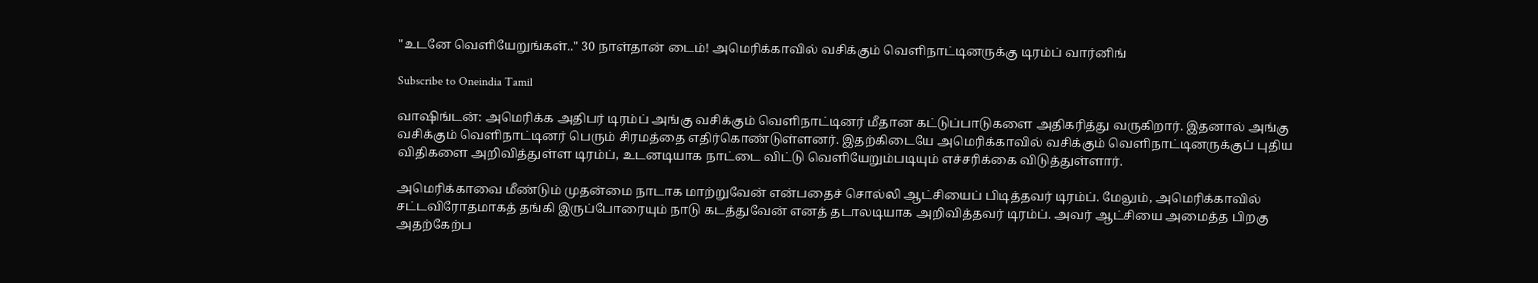"உடனே வெளியேறுங்கள்.." 30 நாள்தான் டைம்! அமெரிக்காவில் வசிக்கும் வெளிநாட்டினருக்கு டிரம்ப் வார்னிங்

Subscribe to Oneindia Tamil

வாஷிங்டன்: அமெரிக்க அதிபர் டிரம்ப் அங்கு வசிக்கும் வெளிநாட்டினர் மீதான கட்டுப்பாடுகளை அதிகரித்து வருகிறார். இதனால் அங்கு வசிக்கும் வெளிநாட்டினர் பெரும் சிரமத்தை எதிர்கொண்டுள்ளனர். இதற்கிடையே அமெரிக்காவில் வசிக்கும் வெளிநாட்டினருக்குப் புதிய விதிகளை அறிவித்துள்ள டிரம்ப், உடனடியாக நாட்டை விட்டு வெளியேறும்படியும் எச்சரிக்கை விடுத்துள்ளார்.

அமெரிக்காவை மீண்டும் முதன்மை நாடாக மாற்றுவேன் என்பதைச் சொல்லி ஆட்சியைப் பிடித்தவர் டிரம்ப். மேலும், அமெரிக்காவில் சட்டவிரோதமாகத் தங்கி இருப்போரையும் நாடு கடத்துவேன் எனத் தடாலடியாக அறிவித்தவர் டிரம்ப். அவர் ஆட்சியை அமைத்த பிறகு அதற்கேற்ப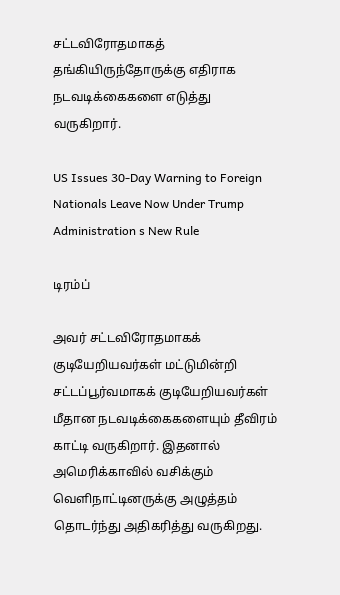சட்டவிரோதமாகத் தங்கியிருந்தோருக்கு எதிராக நடவடிக்கைகளை எடுத்து வருகிறார்.

US Issues 30-Day Warning to Foreign Nationals Leave Now Under Trump Administration s New Rule

டிரம்ப்

அவர் சட்டவிரோதமாகக் குடியேறியவர்கள் மட்டுமின்றி சட்டப்பூர்வமாகக் குடியேறியவர்கள் மீதான நடவடிக்கைகளையும் தீவிரம் காட்டி வருகிறார். இதனால் அமெரிக்காவில் வசிக்கும் வெளிநாட்டினருக்கு அழுத்தம் தொடர்ந்து அதிகரித்து வருகிறது.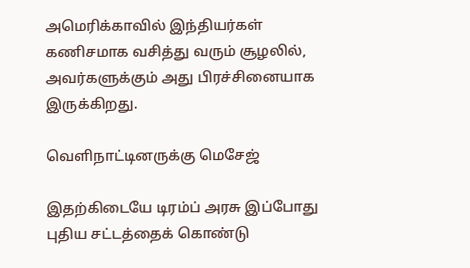அமெரிக்காவில் இந்தியர்கள் கணிசமாக வசித்து வரும் சூழலில், அவர்களுக்கும் அது பிரச்சினையாக இருக்கிறது.

வெளிநாட்டினருக்கு மெசேஜ்

இதற்கிடையே டிரம்ப் அரசு இப்போது புதிய சட்டத்தைக் கொண்டு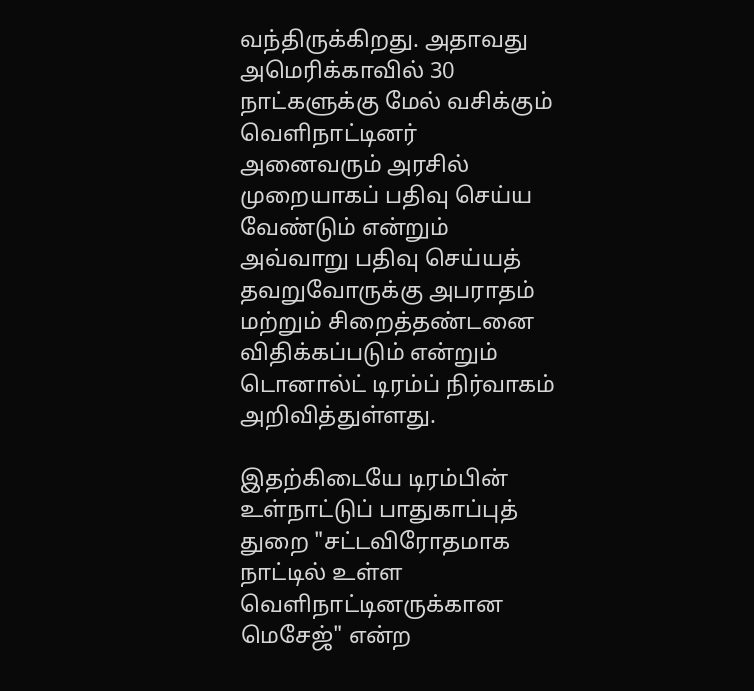வந்திருக்கிறது. அதாவது அமெரிக்காவில் 30 நாட்களுக்கு மேல் வசிக்கும் வெளிநாட்டினர் அனைவரும் அரசில் முறையாகப் பதிவு செய்ய வேண்டும் என்றும் அவ்வாறு பதிவு செய்யத் தவறுவோருக்கு அபராதம் மற்றும் சிறைத்தண்டனை விதிக்கப்படும் என்றும் டொனால்ட் டிரம்ப் நிர்வாகம் அறிவித்துள்ளது.

இதற்கிடையே டிரம்பின் உள்நாட்டுப் பாதுகாப்புத் துறை "சட்டவிரோதமாக நாட்டில் உள்ள வெளிநாட்டினருக்கான மெசேஜ்" என்ற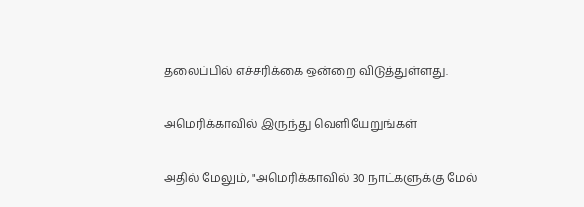தலைப்பில் எச்சரிக்கை ஒன்றை விடுத்துள்ளது.

அமெரிக்காவில் இருந்து வெளியேறுங்கள்

அதில் மேலும், "அமெரிக்காவில் 30 நாட்களுக்கு மேல்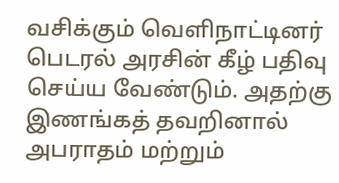வசிக்கும் வெளிநாட்டினர் பெடரல் அரசின் கீழ் பதிவு செய்ய வேண்டும். அதற்கு இணங்கத் தவறினால் அபராதம் மற்றும்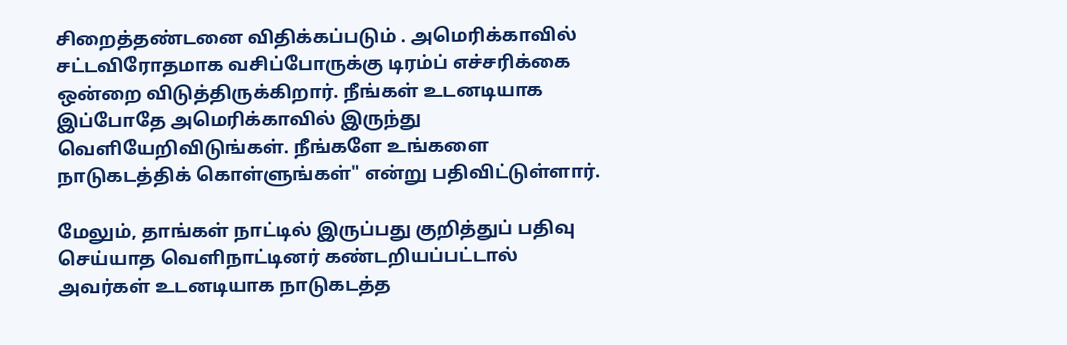சிறைத்தண்டனை விதிக்கப்படும் . அமெரிக்காவில் சட்டவிரோதமாக வசிப்போருக்கு டிரம்ப் எச்சரிக்கை ஒன்றை விடுத்திருக்கிறார். நீங்கள் உடனடியாக இப்போதே அமெரிக்காவில் இருந்து வெளியேறிவிடுங்கள். நீங்களே உங்களை நாடுகடத்திக் கொள்ளுங்கள்" என்று பதிவிட்டுள்ளார்.

மேலும், தாங்கள் நாட்டில் இருப்பது குறித்துப் பதிவு செய்யாத வெளிநாட்டினர் கண்டறியப்பட்டால் அவர்கள் உடனடியாக நாடுகடத்த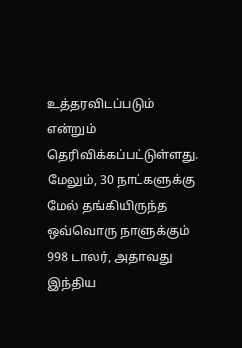உத்தரவிடப்படும் என்றும் தெரிவிக்கப்பட்டுள்ளது. மேலும், 30 நாட்களுக்கு மேல் தங்கியிருந்த ஒவ்வொரு நாளுக்கும் 998 டாலர், அதாவது இந்திய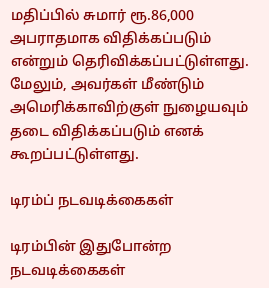மதிப்பில் சுமார் ரூ.86,000 அபராதமாக விதிக்கப்படும் என்றும் தெரிவிக்கப்பட்டுள்ளது. மேலும், அவர்கள் மீண்டும் அமெரிக்காவிற்குள் நுழையவும் தடை விதிக்கப்படும் எனக் கூறப்பட்டுள்ளது.

டிரம்ப் நடவடிக்கைகள்

டிரம்பின் இதுபோன்ற நடவடிக்கைகள்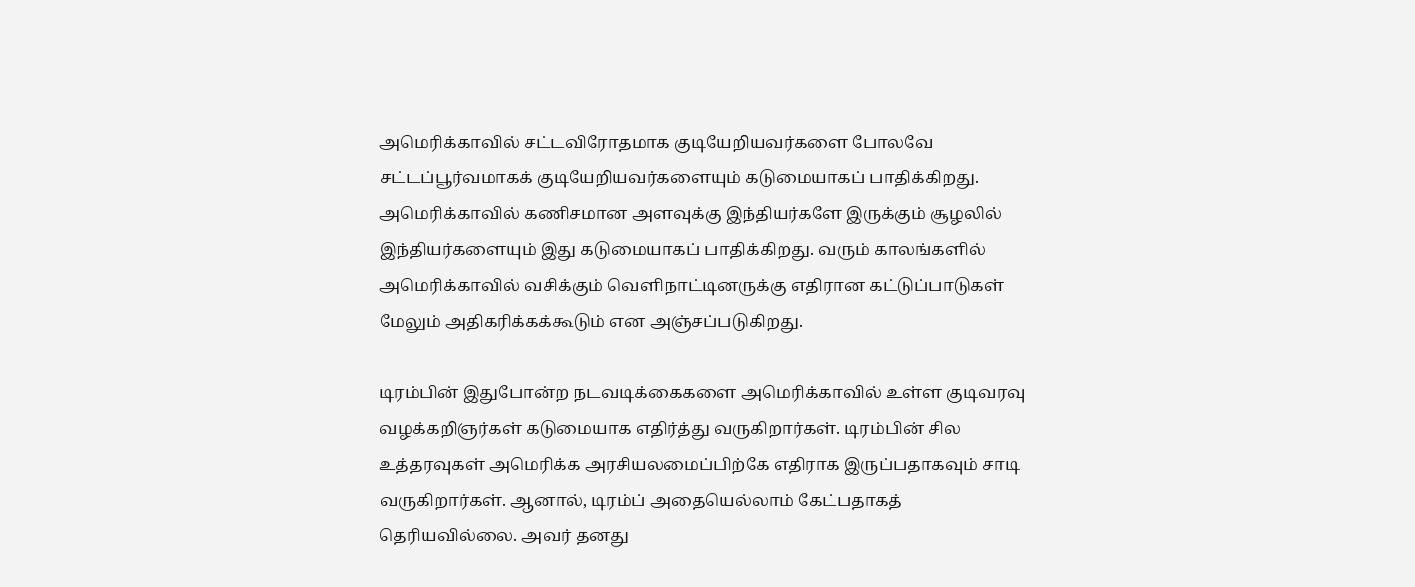அமெரிக்காவில் சட்டவிரோதமாக குடியேறியவர்களை போலவே சட்டப்பூர்வமாகக் குடியேறியவர்களையும் கடுமையாகப் பாதிக்கிறது. அமெரிக்காவில் கணிசமான அளவுக்கு இந்தியர்களே இருக்கும் சூழலில் இந்தியர்களையும் இது கடுமையாகப் பாதிக்கிறது. வரும் காலங்களில் அமெரிக்காவில் வசிக்கும் வெளிநாட்டினருக்கு எதிரான கட்டுப்பாடுகள் மேலும் அதிகரிக்கக்கூடும் என அஞ்சப்படுகிறது.

டிரம்பின் இதுபோன்ற நடவடிக்கைகளை அமெரிக்காவில் உள்ள குடிவரவு வழக்கறிஞர்கள் கடுமையாக எதிர்த்து வருகிறார்கள். டிரம்பின் சில உத்தரவுகள் அமெரிக்க அரசியலமைப்பிற்கே எதிராக இருப்பதாகவும் சாடி வருகிறார்கள். ஆனால், டிரம்ப் அதையெல்லாம் கேட்பதாகத் தெரியவில்லை. அவர் தனது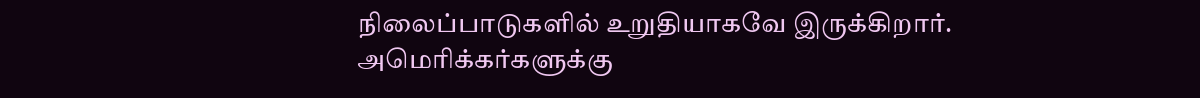நிலைப்பாடுகளில் உறுதியாகவே இருக்கிறார். அமெரிக்கர்களுக்கு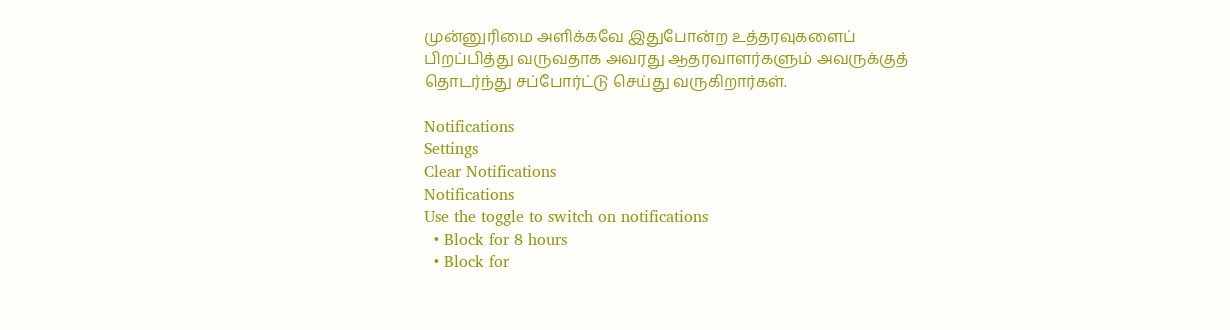முன்னுரிமை அளிக்கவே இதுபோன்ற உத்தரவுகளைப் பிறப்பித்து வருவதாக அவரது ஆதரவாளர்களும் அவருக்குத் தொடர்ந்து சப்போர்ட்டு செய்து வருகிறார்கள்.

Notifications
Settings
Clear Notifications
Notifications
Use the toggle to switch on notifications
  • Block for 8 hours
  • Block for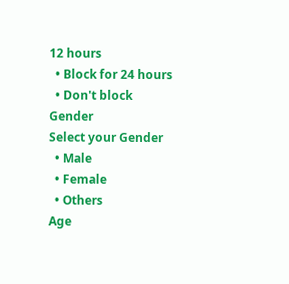12 hours
  • Block for 24 hours
  • Don't block
Gender
Select your Gender
  • Male
  • Female
  • Others
Age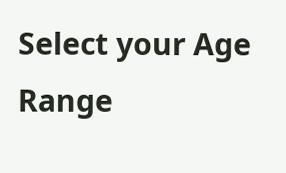Select your Age Range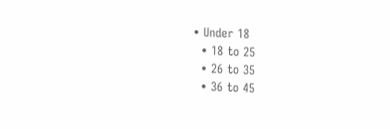• Under 18
  • 18 to 25
  • 26 to 35
  • 36 to 45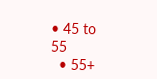• 45 to 55
  • 55+